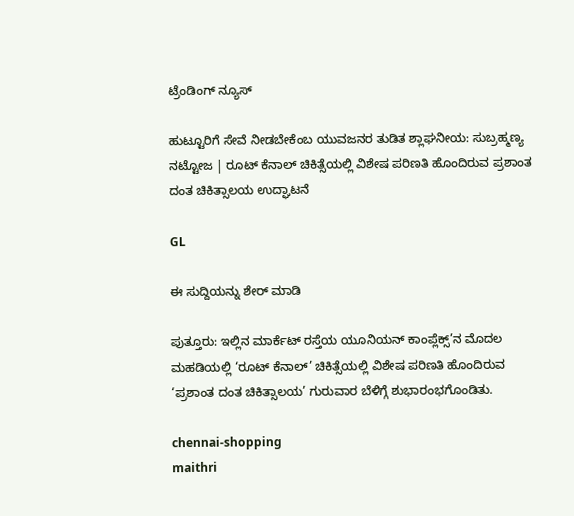ಟ್ರೆಂಡಿಂಗ್ ನ್ಯೂಸ್

ಹುಟ್ಟೂರಿಗೆ ಸೇವೆ ನೀಡಬೇಕೆಂಬ ಯುವಜನರ ತುಡಿತ ಶ್ಲಾಘನೀಯ: ಸುಬ್ರಹ್ಮಣ್ಯ ನಟ್ಟೋಜ | ರೂಟ್ ಕೆನಾಲ್ ಚಿಕಿತ್ಸೆಯಲ್ಲಿ ವಿಶೇಷ ಪರಿಣತಿ ಹೊಂದಿರುವ ಪ್ರಶಾಂತ ದಂತ ಚಿಕಿತ್ಸಾಲಯ ಉದ್ಘಾಟನೆ

GL

ಈ ಸುದ್ದಿಯನ್ನು ಶೇರ್ ಮಾಡಿ

ಪುತ್ತೂರು: ಇಲ್ಲಿನ ಮಾರ್ಕೆಟ್ ರಸ್ತೆಯ ಯೂನಿಯನ್ ಕಾಂಪ್ಲೆಕ್ಸ್’ನ ಮೊದಲ ಮಹಡಿಯಲ್ಲಿ ‘ರೂಟ್ ಕೆನಾಲ್’ ಚಿಕಿತ್ಸೆಯಲ್ಲಿ ವಿಶೇಷ ಪರಿಣತಿ ಹೊಂದಿರುವ ‘ಪ್ರಶಾಂತ ದಂತ ಚಿಕಿತ್ಸಾಲಯ’ ಗುರುವಾರ ಬೆಳಿಗ್ಗೆ ಶುಭಾರಂಭಗೊಂಡಿತು.

chennai-shopping
maithri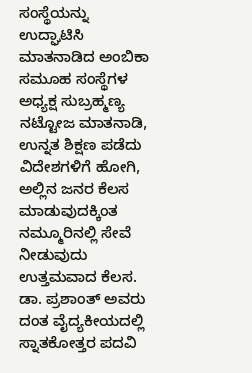ಸಂಸ್ಥೆಯನ್ನು ಉದ್ಘಾಟಿಸಿ ಮಾತನಾಡಿದ ಅಂಬಿಕಾ ಸಮೂಹ ಸಂಸ್ಥೆಗಳ ಅಧ್ಯಕ್ಷ ಸುಬ್ರಹ್ಮಣ್ಯ ನಟ್ಟೋಜ ಮಾತನಾಡಿ, ಉನ್ನತ ಶಿಕ್ಷಣ ಪಡೆದು ವಿದೇಶಗಳಿಗೆ ಹೋಗಿ, ಅಲ್ಲಿನ ಜನರ ಕೆಲಸ ಮಾಡುವುದಕ್ಕಿಂತ ನಮ್ಮೂರಿನಲ್ಲಿ ಸೇವೆ ನೀಡುವುದು ಉತ್ತಮವಾದ ಕೆಲಸ. ಡಾ. ಪ್ರಶಾಂತ್ ಅವರು ದಂತ ವೈದ್ಯಕೀಯದಲ್ಲಿ ಸ್ನಾತಕೋತ್ತರ ಪದವಿ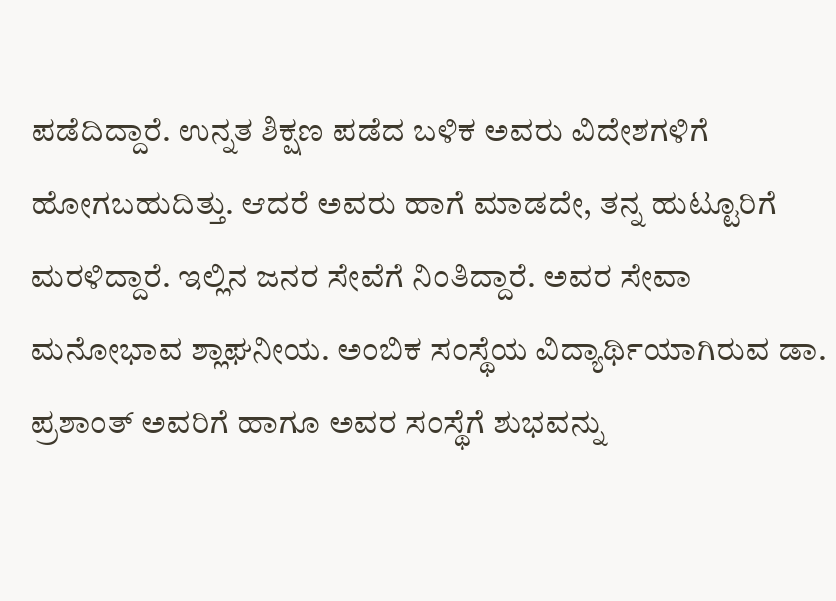ಪಡೆದಿದ್ದಾರೆ. ಉನ್ನತ ಶಿಕ್ಷಣ ಪಡೆದ ಬಳಿಕ ಅವರು ವಿದೇಶಗಳಿಗೆ ಹೋಗಬಹುದಿತ್ತು. ಆದರೆ ಅವರು ಹಾಗೆ ಮಾಡದೇ, ತನ್ನ ಹುಟ್ಟೂರಿಗೆ ಮರಳಿದ್ದಾರೆ. ಇಲ್ಲಿನ ಜನರ ಸೇವೆಗೆ ನಿಂತಿದ್ದಾರೆ. ಅವರ ಸೇವಾ ಮನೋಭಾವ ಶ್ಲಾಘನೀಯ. ಅಂಬಿಕ ಸಂಸ್ಥೆಯ ವಿದ್ಯಾರ್ಥಿಯಾಗಿರುವ ಡಾ. ಪ್ರಶಾಂತ್ ಅವರಿಗೆ ಹಾಗೂ ಅವರ ಸಂಸ್ಥೆಗೆ ಶುಭವನ್ನು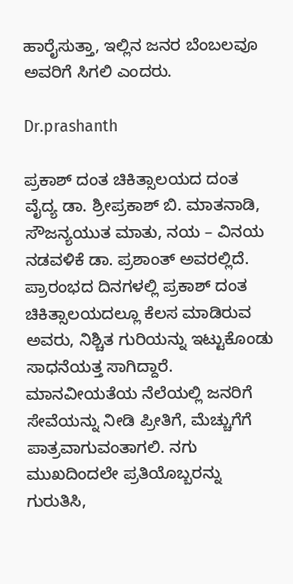ಹಾರೈಸುತ್ತಾ, ಇಲ್ಲಿನ ಜನರ ಬೆಂಬಲವೂ ಅವರಿಗೆ ಸಿಗಲಿ ಎಂದರು.

Dr.prashanth

ಪ್ರಕಾಶ್ ದಂತ ಚಿಕಿತ್ಸಾಲಯದ ದಂತ ವೈದ್ಯ ಡಾ. ಶ್ರೀಪ್ರಕಾಶ್ ಬಿ. ಮಾತನಾಡಿ, ಸೌಜನ್ಯಯುತ ಮಾತು, ನಯ – ವಿನಯ ನಡವಳಿಕೆ ಡಾ. ಪ್ರಶಾಂತ್ ಅವರಲ್ಲಿದೆ. ಪ್ರಾರಂಭದ ದಿನಗಳಲ್ಲಿ ಪ್ರಕಾಶ್ ದಂತ ಚಿಕಿತ್ಸಾಲಯದಲ್ಲೂ ಕೆಲಸ ಮಾಡಿರುವ ಅವರು, ನಿಶ್ಚಿತ ಗುರಿಯನ್ನು ಇಟ್ಟುಕೊಂಡು ಸಾಧನೆಯತ್ತ ಸಾಗಿದ್ದಾರೆ. ಮಾನವೀಯತೆಯ ನೆಲೆಯಲ್ಲಿ ಜನರಿಗೆ ಸೇವೆಯನ್ನು ನೀಡಿ ಪ್ರೀತಿಗೆ, ಮೆಚ್ಚುಗೆಗೆ ಪಾತ್ರವಾಗುವಂತಾಗಲಿ. ನಗು ಮುಖದಿಂದಲೇ ಪ್ರತಿಯೊಬ್ಬರನ್ನು ಗುರುತಿಸಿ,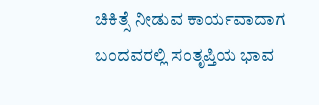ಚಿಕಿತ್ಸೆ ನೀಡುವ ಕಾರ್ಯವಾದಾಗ ಬಂದವರಲ್ಲಿ ಸಂತೃಪ್ತಿಯ ಭಾವ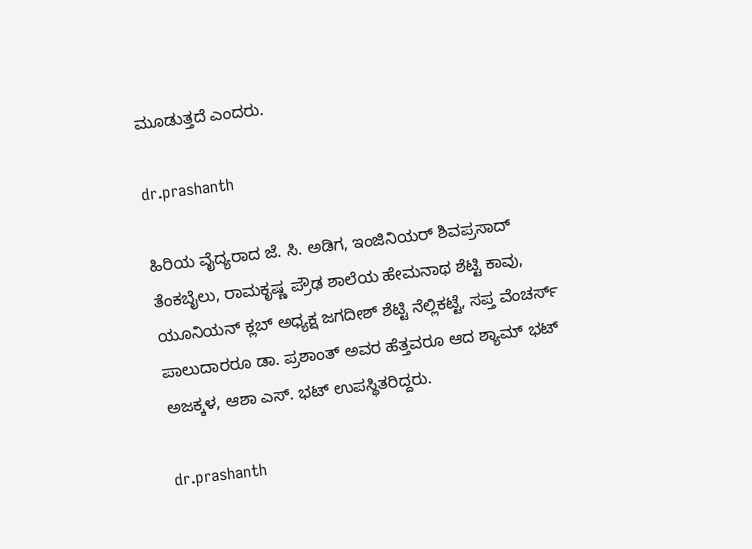ಮೂಡುತ್ತದೆ ಎಂದರು.

dr.prashanth

ಹಿರಿಯ ವೈದ್ಯರಾದ ಜೆ. ಸಿ. ಅಡಿಗ, ಇಂಜಿನಿಯರ್ ಶಿವಪ್ರಸಾದ್ ತೆಂಕಬೈಲು, ರಾಮಕೃಷ್ಣ ಪ್ರೌಢ ಶಾಲೆಯ ಹೇಮನಾಥ ಶೆಟ್ಟಿ ಕಾವು, ಯೂನಿಯನ್ ಕ್ಲಬ್ ಅಧ್ಯಕ್ಷ ಜಗದೀಶ್ ಶೆಟ್ಟಿ ನೆಲ್ಲಿಕಟ್ಟೆ, ಸಪ್ತ ವೆಂಚರ್ಸ್ ಪಾಲುದಾರರೂ ಡಾ. ಪ್ರಶಾಂತ್ ಅವರ ಹೆತ್ತವರೂ ಆದ ಶ್ಯಾಮ್ ಭಟ್ ಅಜಕ್ಕಳ, ಆಶಾ ಎಸ್. ಭಟ್ ಉಪಸ್ಥಿತರಿದ್ದರು.

dr.prashanth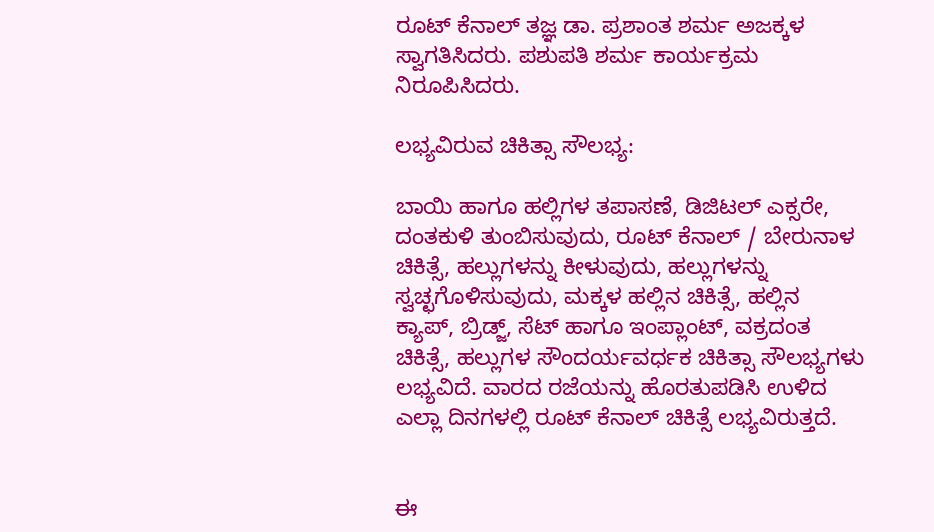ರೂಟ್ ಕೆನಾಲ್ ತಜ್ಞ ಡಾ. ಪ್ರಶಾಂತ ಶರ್ಮ ಅಜಕ್ಕಳ ಸ್ವಾಗತಿಸಿದರು. ಪಶುಪತಿ ಶರ್ಮ ಕಾರ್ಯಕ್ರಮ ನಿರೂಪಿಸಿದರು.

ಲಭ್ಯವಿರುವ ಚಿಕಿತ್ಸಾ ಸೌಲಭ್ಯ:

ಬಾಯಿ ಹಾಗೂ ಹಲ್ಲಿಗಳ ತಪಾಸಣೆ, ಡಿಜಿಟಲ್ ಎಕ್ಸರೇ, ದಂತಕುಳಿ ತುಂಬಿಸುವುದು, ರೂಟ್ ಕೆನಾಲ್ / ಬೇರುನಾಳ ಚಿಕಿತ್ಸೆ, ಹಲ್ಲುಗಳನ್ನು ಕೀಳುವುದು, ಹಲ್ಲುಗಳನ್ನು ಸ್ವಚ್ಛಗೊಳಿಸುವುದು, ಮಕ್ಕಳ ಹಲ್ಲಿನ ಚಿಕಿತ್ಸೆ, ಹಲ್ಲಿನ ಕ್ಯಾಪ್, ಬ್ರಿಡ್ಜ್, ಸೆಟ್ ಹಾಗೂ ಇಂಪ್ಲಾಂಟ್, ವಕ್ರದಂತ ಚಿಕಿತ್ಸೆ, ಹಲ್ಲುಗಳ ಸೌಂದರ್ಯವರ್ಧಕ ಚಿಕಿತ್ಸಾ ಸೌಲಭ್ಯಗಳು ಲಭ್ಯವಿದೆ. ವಾರದ ರಜೆಯನ್ನು ಹೊರತುಪಡಿಸಿ ಉಳಿದ ಎಲ್ಲಾ ದಿನಗಳಲ್ಲಿ ರೂಟ್ ಕೆನಾಲ್ ಚಿಕಿತ್ಸೆ ಲಭ್ಯವಿರುತ್ತದೆ.


ಈ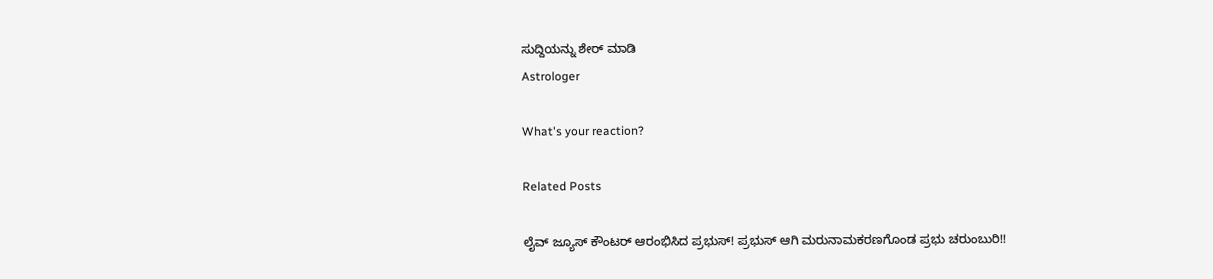ಸುದ್ದಿಯನ್ನು ಶೇರ್ ಮಾಡಿ
Astrologer

What's your reaction?

Related Posts

ಲೈವ್ ಜ್ಯೂಸ್ ಕೌಂಟರ್ ಆರಂಭಿಸಿದ ಪ್ರಭುಸ್! ಪ್ರಭುಸ್ ಆಗಿ ಮರುನಾಮಕರಣಗೊಂಡ ಪ್ರಭು ಚರುಂಬುರಿ!!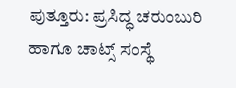ಪುತ್ತೂರು: ಪ್ರಸಿದ್ಧ ಚರುಂಬುರಿ ಹಾಗೂ ಚಾಟ್ಸ್ ಸಂಸ್ಥೆ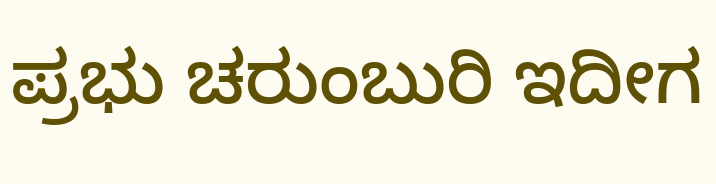ಪ್ರಭು ಚರುಂಬುರಿ ಇದೀಗ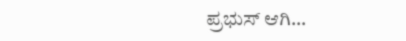ಪ್ರಭುಸ್ ಆಗಿ…